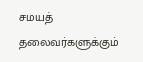சமயத் தலைவர்களுக்கும்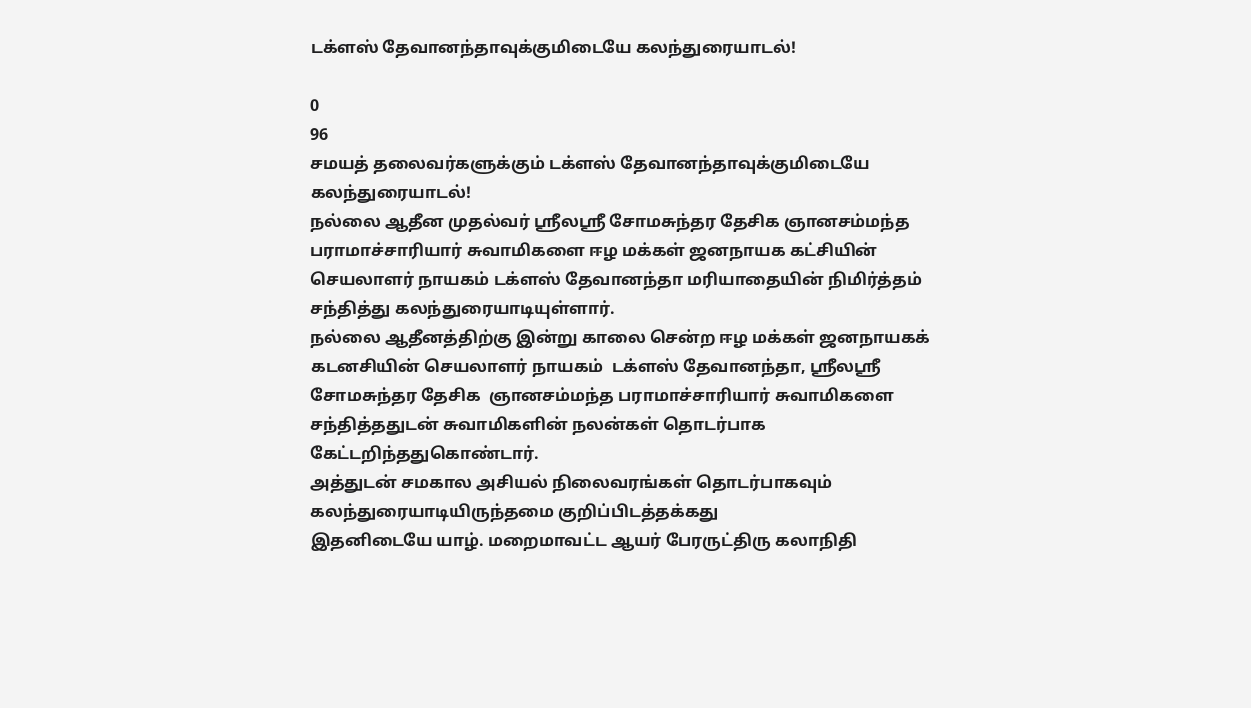டக்ளஸ் தேவானந்தாவுக்குமிடையே கலந்துரையாடல்!

0
96
சமயத் தலைவர்களுக்கும் டக்ளஸ் தேவானந்தாவுக்குமிடையே கலந்துரையாடல்!
நல்லை ஆதீன முதல்வர் ஸ்ரீலஸ்ரீ சோமசுந்தர தேசிக ஞானசம்மந்த பராமாச்சாரியார் சுவாமிகளை ஈழ மக்கள் ஜனநாயக கட்சியின் செயலாளர் நாயகம் டக்ளஸ் தேவானந்தா மரியாதையின் நிமிர்த்தம் சந்தித்து கலந்துரையாடியுள்ளார்.
நல்லை ஆதீனத்திற்கு இன்று காலை சென்ற ஈழ மக்கள் ஜனநாயகக் கடனசியின் செயலாளர் நாயகம்  டக்ளஸ் தேவானந்தா, ஸ்ரீலஸ்ரீ சோமசுந்தர தேசிக  ஞானசம்மந்த பராமாச்சாரியார் சுவாமிகளை சந்தித்ததுடன் சுவாமிகளின் நலன்கள் தொடர்பாக கேட்டறிந்ததுகொண்டார்.
அத்துடன் சமகால அசியல் நிலைவரங்கள் தொடர்பாகவும் கலந்துரையாடியிருந்தமை குறிப்பிடத்தக்கது
இதனிடையே யாழ். மறைமாவட்ட ஆயர் பேரருட்திரு கலாநிதி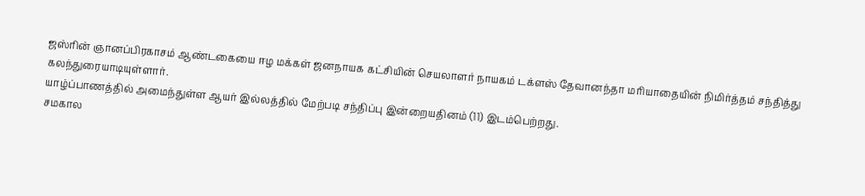ஜஸ்ரின் ஞானப்பிரகாசம் ஆண்டகையை ஈழ மக்கள் ஜனநாயக கட்சியின் செயலாளர் நாயகம் டக்ளஸ் தேவானந்தா மரியாதையின் நிமிர்த்தம் சந்தித்து கலந்துரையாடியுள்ளார்.
யாழ்ப்பாணத்தில் அமைந்துள்ள ஆயர் இல்லத்தில் மேற்படி சந்திப்பு இன்றையதினம் (11) இடம்பெற்றது.
சமகால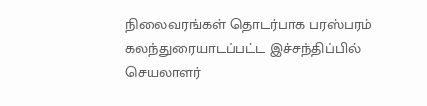நிலைவரங்கள் தொடர்பாக பரஸ்பரம் கலந்துரையாடப்பட்ட இச்சந்திப்பில் செயலாளர்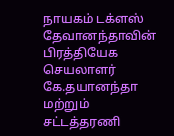நாயகம் டக்ளஸ் தேவானந்தாவின் பிரத்தியேக செயலாளர்  கே.தயானந்தா மற்றும் சட்டத்தரணி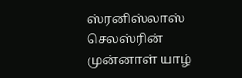ஸ்ரனிஸ்லாஸ் செலஸ்ரின் முன்னாள் யாழ்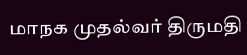மாநக முதல்வர் திருமதி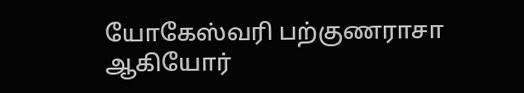யோகேஸ்வரி பற்குணராசா ஆகியோர்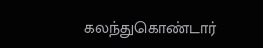கலந்துகொண்டார்